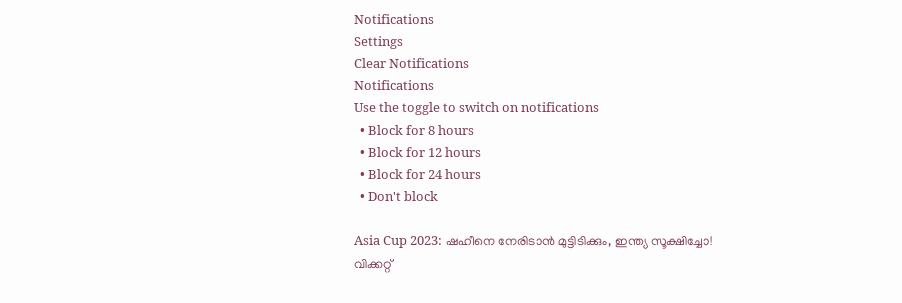Notifications
Settings
Clear Notifications
Notifications
Use the toggle to switch on notifications
  • Block for 8 hours
  • Block for 12 hours
  • Block for 24 hours
  • Don't block

Asia Cup 2023: ഷഹീനെ നേരിടാന്‍ മുട്ടിടിക്കും, ഇന്ത്യ സൂക്ഷിച്ചോ! വിക്കറ്റ്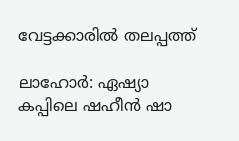വേട്ടക്കാരില്‍ തലപ്പത്ത്

ലാഹോര്‍: ഏഷ്യാ കപ്പിലെ ഷഹീന്‍ ഷാ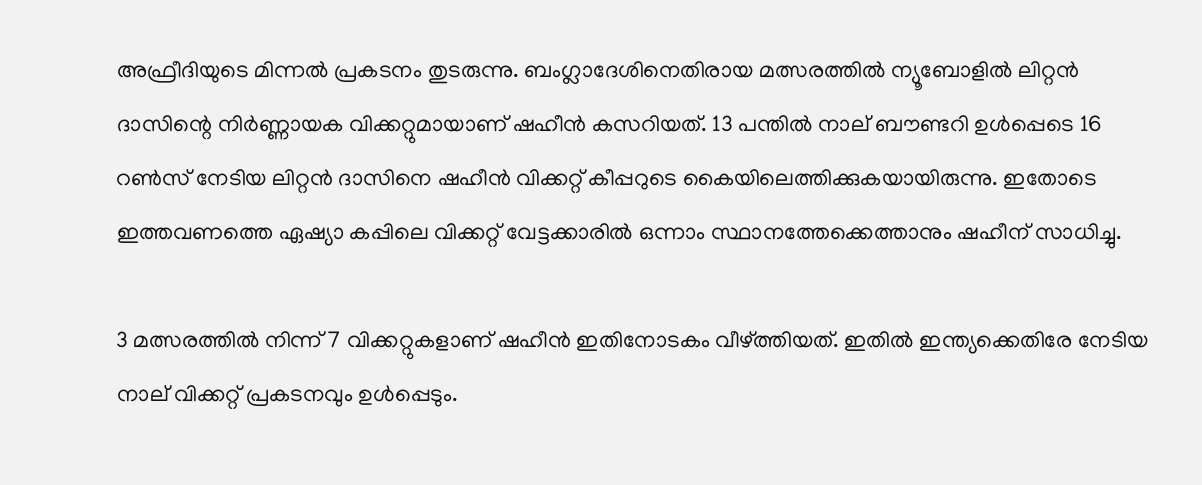അഫ്രീദിയുടെ മിന്നല്‍ പ്രകടനം തുടരുന്നു. ബംഗ്ലാദേശിനെതിരായ മത്സരത്തില്‍ ന്യൂബോളില്‍ ലിറ്റന്‍ ദാസിന്റെ നിര്‍ണ്ണായക വിക്കറ്റുമായാണ് ഷഹീന്‍ കസറിയത്. 13 പന്തില്‍ നാല് ബൗണ്ടറി ഉള്‍പ്പെടെ 16 റണ്‍സ് നേടിയ ലിറ്റന്‍ ദാസിനെ ഷഹീന്‍ വിക്കറ്റ് കീപ്പറുടെ കൈയിലെത്തിക്കുകയായിരുന്നു. ഇതോടെ ഇത്തവണത്തെ ഏഷ്യാ കപ്പിലെ വിക്കറ്റ് വേട്ടക്കാരില്‍ ഒന്നാം സ്ഥാനത്തേക്കെത്താനും ഷഹീന് സാധിച്ചു.

3 മത്സരത്തില്‍ നിന്ന് 7 വിക്കറ്റുകളാണ് ഷഹീന്‍ ഇതിനോടകം വീഴ്ത്തിയത്. ഇതില്‍ ഇന്ത്യക്കെതിരേ നേടിയ നാല് വിക്കറ്റ് പ്രകടനവും ഉള്‍പ്പെടും.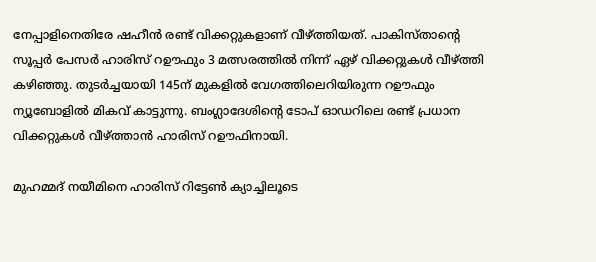നേപ്പാളിനെതിരേ ഷഹീന്‍ രണ്ട് വിക്കറ്റുകളാണ് വീഴ്ത്തിയത്. പാകിസ്താന്റെ സൂപ്പര്‍ പേസര്‍ ഹാരിസ് റഊഫും 3 മത്സരത്തില്‍ നിന്ന് ഏഴ് വിക്കറ്റുകള്‍ വീഴ്ത്തി കഴിഞ്ഞു. തുടര്‍ച്ചയായി 145ന് മുകളില്‍ വേഗത്തിലെറിയിരുന്ന റഊഫും ന്യൂബോളില്‍ മികവ് കാട്ടുന്നു. ബംഗ്ലാദേശിന്റെ ടോപ് ഓഡറിലെ രണ്ട് പ്രധാന വിക്കറ്റുകള്‍ വീഴ്ത്താന്‍ ഹാരിസ് റഊഫിനായി.

മുഹമ്മദ് നയീമിനെ ഹാരിസ് റിട്ടേണ്‍ ക്യാച്ചിലൂടെ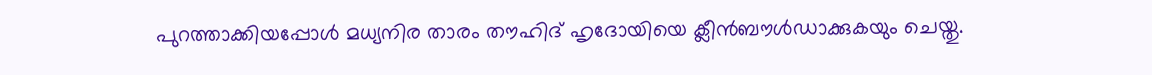പുറത്താക്കിയപ്പോള്‍ മധ്യനിര താരം തൗഹിദ് ഹൃദോയിയെ ക്ലീന്‍ബൗള്‍ഡാക്കുകയും ചെയ്തു.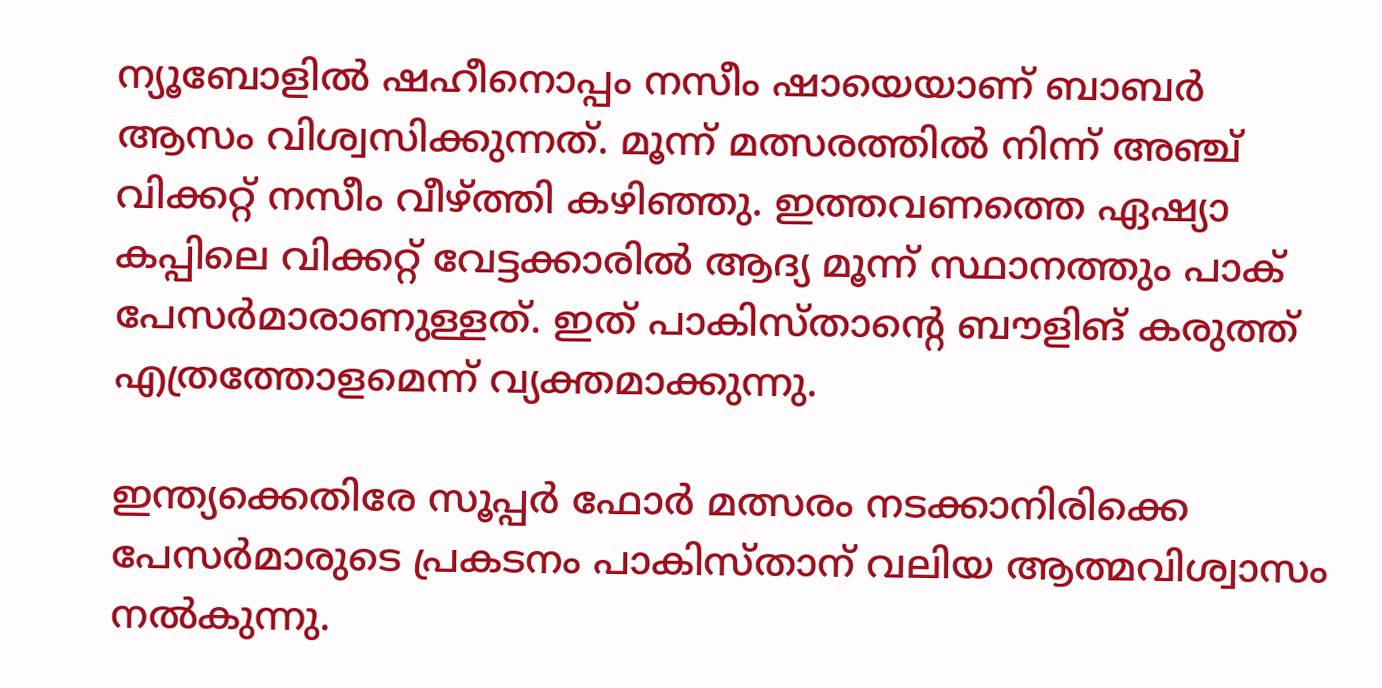ന്യൂബോളില്‍ ഷഹീനൊപ്പം നസീം ഷായെയാണ് ബാബര്‍ ആസം വിശ്വസിക്കുന്നത്. മൂന്ന് മത്സരത്തില്‍ നിന്ന് അഞ്ച് വിക്കറ്റ് നസീം വീഴ്ത്തി കഴിഞ്ഞു. ഇത്തവണത്തെ ഏഷ്യാ കപ്പിലെ വിക്കറ്റ് വേട്ടക്കാരില്‍ ആദ്യ മൂന്ന് സ്ഥാനത്തും പാക് പേസര്‍മാരാണുള്ളത്. ഇത് പാകിസ്താന്റെ ബൗളിങ് കരുത്ത് എത്രത്തോളമെന്ന് വ്യക്തമാക്കുന്നു.

ഇന്ത്യക്കെതിരേ സൂപ്പര്‍ ഫോര്‍ മത്സരം നടക്കാനിരിക്കെ പേസര്‍മാരുടെ പ്രകടനം പാകിസ്താന് വലിയ ആത്മവിശ്വാസം നല്‍കുന്നു.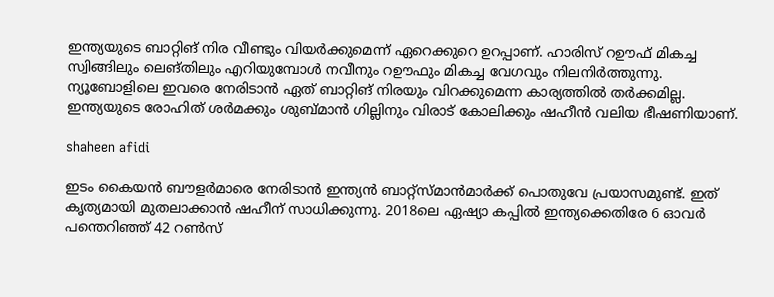ഇന്ത്യയുടെ ബാറ്റിങ് നിര വീണ്ടും വിയര്‍ക്കുമെന്ന് ഏറെക്കുറെ ഉറപ്പാണ്. ഹാരിസ് റഊഫ് മികച്ച സ്വിങ്ങിലും ലെങ്തിലും എറിയുമ്പോള്‍ നവീനും റഊഫും മികച്ച വേഗവും നിലനിര്‍ത്തുന്നു. ന്യൂബോളിലെ ഇവരെ നേരിടാന്‍ ഏത് ബാറ്റിങ് നിരയും വിറക്കുമെന്ന കാര്യത്തില്‍ തര്‍ക്കമില്ല. ഇന്ത്യയുടെ രോഹിത് ശര്‍മക്കും ശുബ്മാന്‍ ഗില്ലിനും വിരാട് കോലിക്കും ഷഹീന്‍ വലിയ ഭീഷണിയാണ്.

shaheen afidi

ഇടം കൈയന്‍ ബൗളര്‍മാരെ നേരിടാന്‍ ഇന്ത്യന്‍ ബാറ്റ്‌സ്മാന്‍മാര്‍ക്ക് പൊതുവേ പ്രയാസമുണ്ട്. ഇത് കൃത്യമായി മുതലാക്കാന്‍ ഷഹീന് സാധിക്കുന്നു. 2018ലെ ഏഷ്യാ കപ്പില്‍ ഇന്ത്യക്കെതിരേ 6 ഓവര്‍ പന്തെറിഞ്ഞ് 42 റണ്‍സ്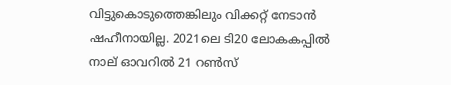വിട്ടുകൊടുത്തെങ്കിലും വിക്കറ്റ് നേടാന്‍ ഷഹീനായില്ല. 2021ലെ ടി20 ലോകകപ്പില്‍ നാല് ഓവറില്‍ 21 റണ്‍സ്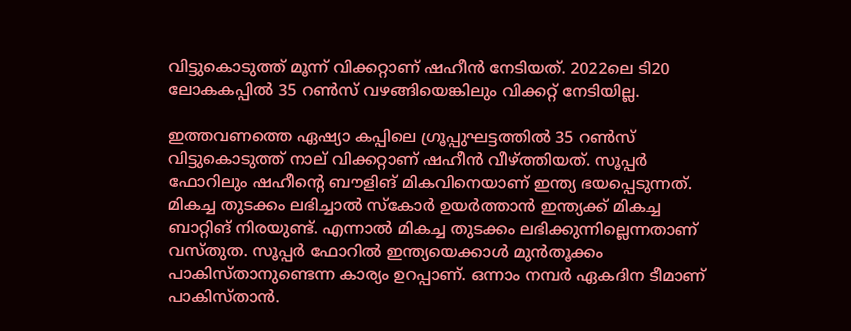വിട്ടുകൊടുത്ത് മൂന്ന് വിക്കറ്റാണ് ഷഹീന്‍ നേടിയത്. 2022ലെ ടി20 ലോകകപ്പില്‍ 35 റണ്‍സ് വഴങ്ങിയെങ്കിലും വിക്കറ്റ് നേടിയില്ല.

ഇത്തവണത്തെ ഏഷ്യാ കപ്പിലെ ഗ്രൂപ്പുഘട്ടത്തില്‍ 35 റണ്‍സ് വിട്ടുകൊടുത്ത് നാല് വിക്കറ്റാണ് ഷഹീന്‍ വീഴ്ത്തിയത്. സൂപ്പര്‍ ഫോറിലും ഷഹീന്റെ ബൗളിങ് മികവിനെയാണ് ഇന്ത്യ ഭയപ്പെടുന്നത്. മികച്ച തുടക്കം ലഭിച്ചാല്‍ സ്‌കോര്‍ ഉയര്‍ത്താന്‍ ഇന്ത്യക്ക് മികച്ച ബാറ്റിങ് നിരയുണ്ട്. എന്നാല്‍ മികച്ച തുടക്കം ലഭിക്കുന്നില്ലെന്നതാണ് വസ്തുത. സൂപ്പര്‍ ഫോറില്‍ ഇന്ത്യയെക്കാള്‍ മുന്‍തൂക്കം പാകിസ്താനുണ്ടെന്ന കാര്യം ഉറപ്പാണ്. ഒന്നാം നമ്പര്‍ ഏകദിന ടീമാണ് പാകിസ്താന്‍.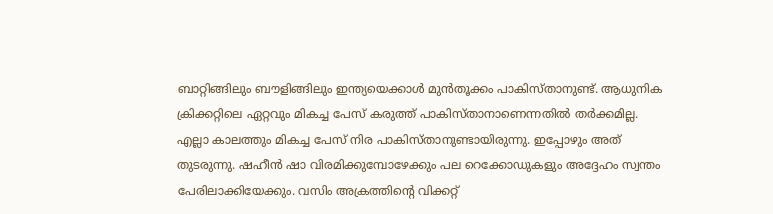ബാറ്റിങ്ങിലും ബൗളിങ്ങിലും ഇന്ത്യയെക്കാള്‍ മുന്‍തൂക്കം പാകിസ്താനുണ്ട്. ആധുനിക ക്രിക്കറ്റിലെ ഏറ്റവും മികച്ച പേസ് കരുത്ത് പാകിസ്താനാണെന്നതില്‍ തര്‍ക്കമില്ല. എല്ലാ കാലത്തും മികച്ച പേസ് നിര പാകിസ്താനുണ്ടായിരുന്നു. ഇപ്പോഴും അത് തുടരുന്നു. ഷഹീന്‍ ഷാ വിരമിക്കുമ്പോഴേക്കും പല റെക്കോഡുകളും അദ്ദേഹം സ്വന്തം പേരിലാക്കിയേക്കും. വസിം അക്രത്തിന്റെ വിക്കറ്റ്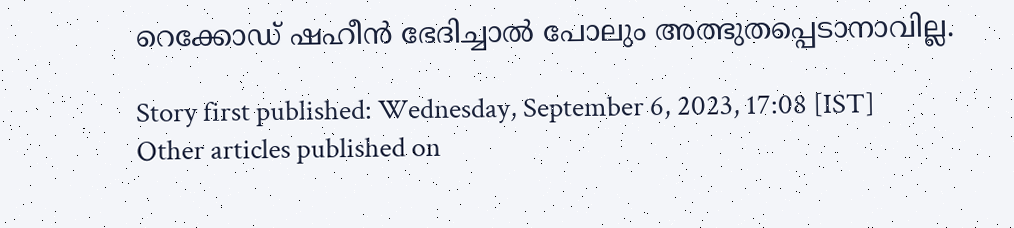റെക്കോഡ് ഷഹീന്‍ ഭേദിച്ചാല്‍ പോലും അത്ഭുതപ്പെടാനാവില്ല.

Story first published: Wednesday, September 6, 2023, 17:08 [IST]
Other articles published on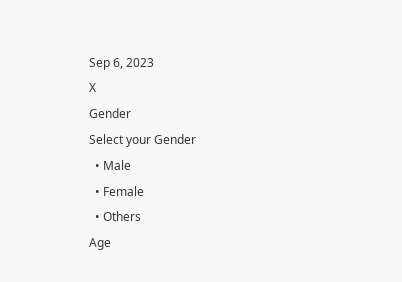Sep 6, 2023
X
Gender
Select your Gender
  • Male
  • Female
  • Others
Age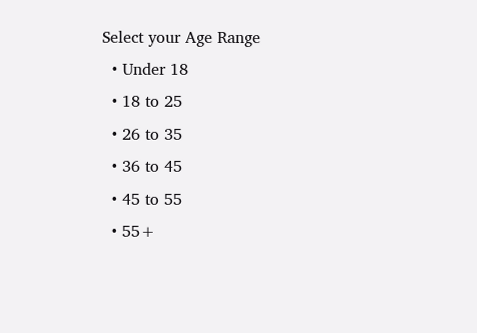Select your Age Range
  • Under 18
  • 18 to 25
  • 26 to 35
  • 36 to 45
  • 45 to 55
  • 55+